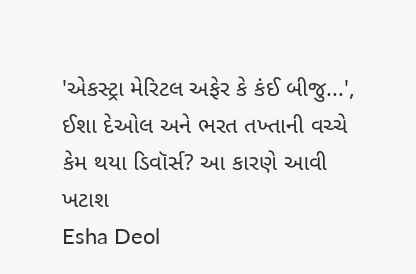'એકસ્ટ્રા મેરિટલ અફેર કે કંઈ બીજુ...', ઈશા દેઓલ અને ભરત તખ્તાની વચ્ચે કેમ થયા ડિવૉર્સ? આ કારણે આવી ખટાશ
Esha Deol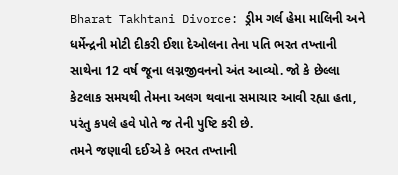Bharat Takhtani Divorce: ડ્રીમ ગર્લ હેમા માલિની અને ધર્મેન્દ્રની મોટી દીકરી ઈશા દેઓલના તેના પતિ ભરત તખ્તાની સાથેના 12 વર્ષ જૂના લગ્નજીવનનો અંત આવ્યો. જો કે છેલ્લા કેટલાક સમયથી તેમના અલગ થવાના સમાચાર આવી રહ્યા હતા, પરંતુ કપલે હવે પોતે જ તેની પુષ્ટિ કરી છે.
તમને જણાવી દઈએ કે ભરત તખ્તાની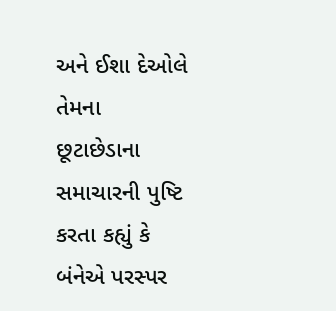અને ઈશા દેઓલે તેમના છૂટાછેડાના સમાચારની પુષ્ટિ કરતા કહ્યું કે બંનેએ પરસ્પર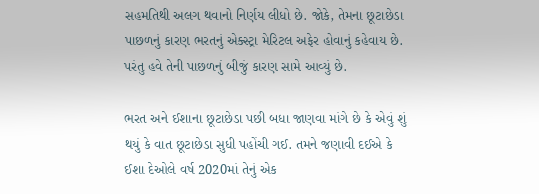સહમતિથી અલગ થવાનો નિર્ણય લીધો છે. જોકે, તેમના છૂટાછેડા પાછળનું કારણ ભરતનું એક્સ્ટ્રા મેરિટલ અફેર હોવાનું કહેવાય છે. પરંતુ હવે તેની પાછળનું બીજું કારણ સામે આવ્યું છે.

ભરત અને ઈશાના છૂટાછેડા પછી બધા જાણવા માંગે છે કે એવું શું થયું કે વાત છૂટાછેડા સુધી પહોંચી ગઈ. તમને જણાવી દઈએ કે ઈશા દેઓલે વર્ષ 2020માં તેનું એક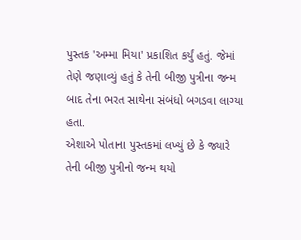પુસ્તક 'અમ્મા મિયા' પ્રકાશિત કર્યું હતું. જેમાં તેણે જણાવ્યું હતું કે તેની બીજી પુત્રીના જન્મ બાદ તેના ભરત સાથેના સંબંધો બગડવા લાગ્યા હતા.
એશાએ પોતાના પુસ્તકમાં લખ્યું છે કે જ્યારે તેની બીજી પુત્રીનો જન્મ થયો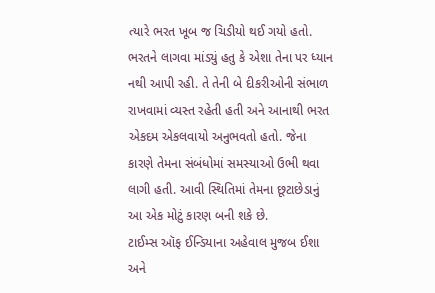ત્યારે ભરત ખૂબ જ ચિડીયો થઈ ગયો હતો. ભરતને લાગવા માંડ્યું હતુ કે એશા તેના પર ધ્યાન નથી આપી રહી. તે તેની બે દીકરીઓની સંભાળ રાખવામાં વ્યસ્ત રહેતી હતી અને આનાથી ભરત એકદમ એકલવાયો અનુભવતો હતો. જેના કારણે તેમના સંબંધોમાં સમસ્યાઓ ઉભી થવા લાગી હતી. આવી સ્થિતિમાં તેમના છૂટાછેડાનું આ એક મોટું કારણ બની શકે છે.
ટાઈમ્સ ઑફ ઈન્ડિયાના અહેવાલ મુજબ ઈશા અને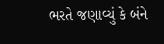ભરતે જણાવ્યું કે બંને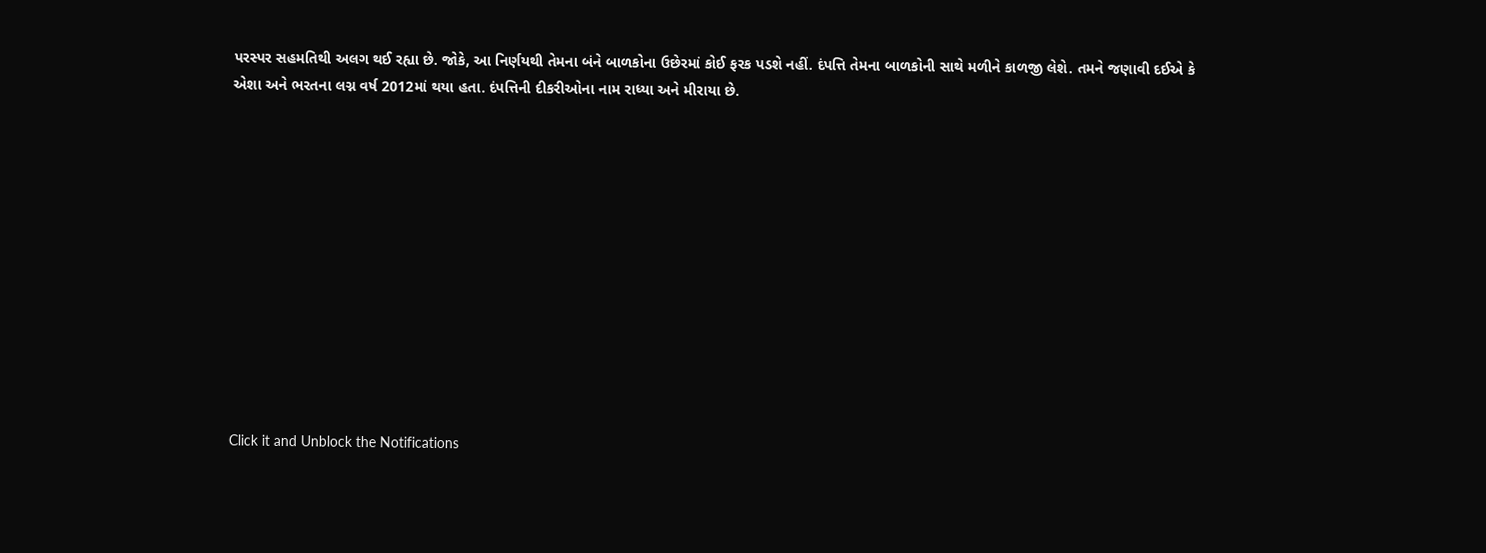પરસ્પર સહમતિથી અલગ થઈ રહ્યા છે. જોકે, આ નિર્ણયથી તેમના બંને બાળકોના ઉછેરમાં કોઈ ફરક પડશે નહીં. દંપત્તિ તેમના બાળકોની સાથે મળીને કાળજી લેશે. તમને જણાવી દઈએ કે એશા અને ભરતના લગ્ન વર્ષ 2012માં થયા હતા. દંપત્તિની દીકરીઓના નામ રાધ્યા અને મીરાયા છે.












Click it and Unblock the Notifications